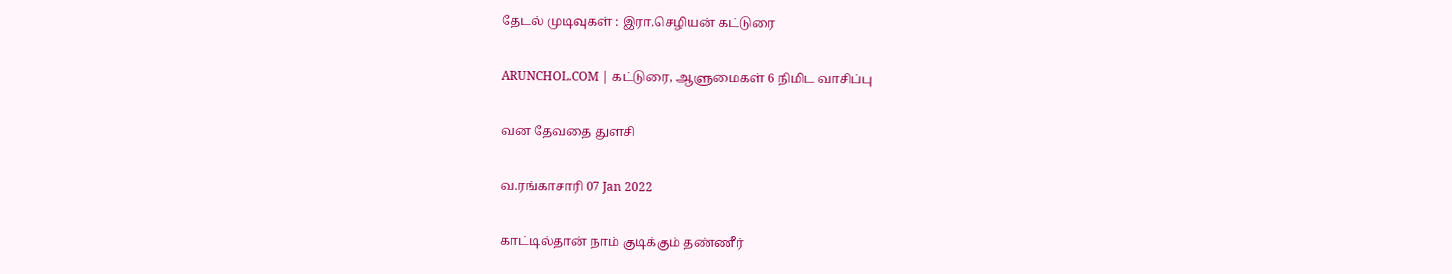தேடல் முடிவுகள் : இரா.செழியன் கட்டுரை

ARUNCHOL.COM | கட்டுரை, ஆளுமைகள் 6 நிமிட வாசிப்பு

வன தேவதை துளசி

வ.ரங்காசாரி 07 Jan 2022

காட்டில்தான் நாம் குடிக்கும் தண்ணீர்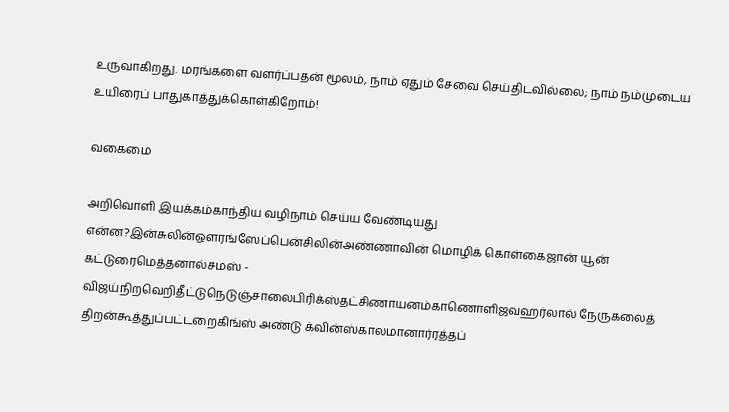உருவாகிறது. மரங்களை வளர்ப்பதன் மூலம், நாம் ஏதும் சேவை செய்திடவில்லை; நாம் நம்முடைய உயிரைப் பாதுகாத்துக்கொள்கிறோம்!

வகைமை

அறிவொளி இயக்கம்காந்திய வழிநாம் செய்ய வேண்டியது என்ன?இன்சுலின்ஔரங்ஸேப்பென்சிலின்அண்ணாவின் மொழிக் கொள்கைஜான் யூன் கட்டுரைமெத்தனால்சமஸ் - விஜய்நிறவெறிதீட்டுநெடுஞ்சாலைபிரிக்ஸ்தட்சிணாயனம்காணொளிஜவஹர்லால் நேருகலைத் திறன்கூத்துப்பட்டறைகிங்ஸ் அண்டு க்வின்ஸ்காலமானார்ரத்தப்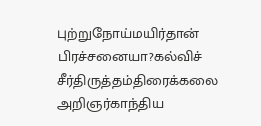புற்றுநோய்மயிர்தான் பிரச்சனையா?கல்விச் சீர்திருத்தம்திரைக்கலை அறிஞர்காந்திய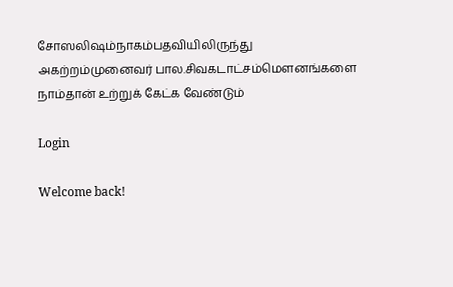சோஸலிஷம்நாகம்பதவியிலிருந்து அகற்றம்முனைவர் பால.சிவகடாட்சம்மௌனங்களை நாம்தான் உற்றுக் கேட்க வேண்டும்

Login

Welcome back!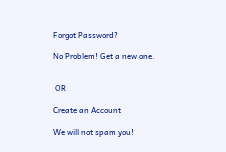Forgot Password?

No Problem! Get a new one.


 OR

Create an Account

We will not spam you!